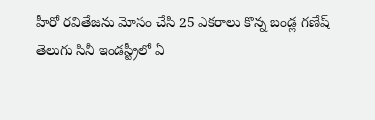హీరో రవితేజను మోసం చేసి 25 ఎకరాలు కొన్న బండ్ల గణేష్
తెలుగు సినీ ఇండస్ట్రీలో ఏ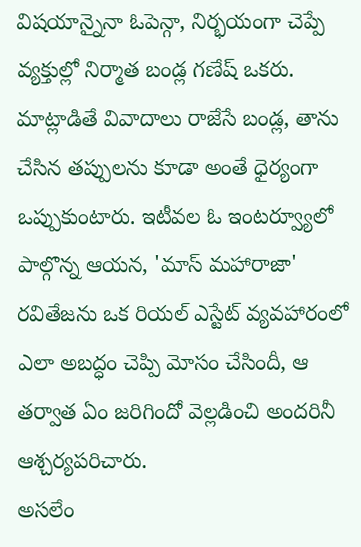విషయాన్నైనా ఓపెన్గా, నిర్భయంగా చెప్పే వ్యక్తుల్లో నిర్మాత బండ్ల గణేష్ ఒకరు. మాట్లాడితే వివాదాలు రాజేసే బండ్ల, తాను చేసిన తప్పులను కూడా అంతే ధైర్యంగా ఒప్పుకుంటారు. ఇటీవల ఓ ఇంటర్వ్యూలో పాల్గొన్న ఆయన, 'మాస్ మహారాజా' రవితేజను ఒక రియల్ ఎస్టేట్ వ్యవహారంలో ఎలా అబద్ధం చెప్పి మోసం చేసిందీ, ఆ తర్వాత ఏం జరిగిందో వెల్లడించి అందరినీ ఆశ్చర్యపరిచారు.
అసలేం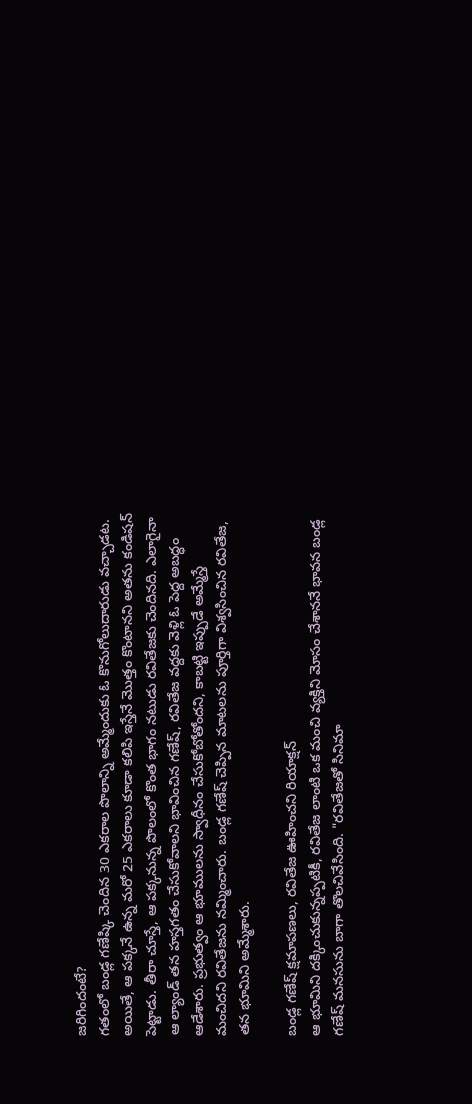జరిగిందంటే?
గతంలో బండ్ల గణేష్కి చెందిన 30 ఎకరాల పొలాన్ని అమ్మేందుకు ఓ కొనుగోలుదారుడు వచ్చాడట. అయితే, ఆ పక్కనే ఉన్న మరో 25 ఎకరాలు కూడా కలిపి ఇస్తేనే మొత్తం కొంటానని అతను కండిషన్ పెట్టాడు. తీరా చూస్తే, ఆ పక్కనున్న పొలంలో కొంత భాగం నటుడు రవితేజకు చెందినది. ఎలాగైనా ఆ ల్యాండ్ తన హస్తగతం చేసుకోవాలని భావించిన గణేష్, రవితేజ వద్దకు వెళ్లి ఓ పెద్ద అబద్ధం ఆడేశారు. ప్రభుత్వం ఆ భూములను స్వాధీనం చేసుకోబోతోందని, కాబట్టి ఇప్పుడే అమ్మేస్తే మంచిదని రవితేజను నమ్మించారు. బండ్ల గణేష్ చెప్పిన మాటలను పూర్తిగా విశ్వసించిన రవితేజ, తన భూమిని అమ్మేశారు.

బండ్ల గణేష్ క్షమాపణలు, రవితేజ ఊహించని రియాక్షన్
ఆ భూమిని దక్కించుకున్నప్పటికీ, రవితేజ లాంటి ఒక మంచి వ్యక్తిని మోసం చేశాననే భావన బండ్ల గణేష్ మనసును బాగా తొలచివేసింది. "రవితేజతో సినిమా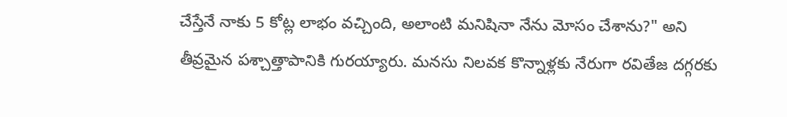చేస్తేనే నాకు 5 కోట్ల లాభం వచ్చింది, అలాంటి మనిషినా నేను మోసం చేశాను?" అని తీవ్రమైన పశ్చాత్తాపానికి గురయ్యారు. మనసు నిలవక కొన్నాళ్లకు నేరుగా రవితేజ దగ్గరకు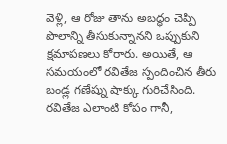వెళ్లి, ఆ రోజు తాను అబద్ధం చెప్పి పొలాన్ని తీసుకున్నానని ఒప్పుకుని క్షమాపణలు కోరారు. అయితే, ఆ సమయంలో రవితేజ స్పందించిన తీరు బండ్ల గణేష్ను షాక్కు గురిచేసింది.
రవితేజ ఎలాంటి కోపం గానీ,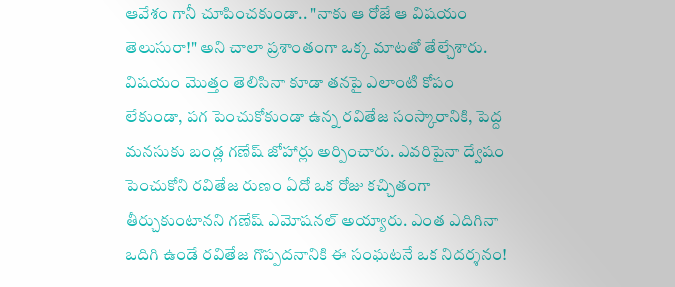ఆవేశం గానీ చూపించకుండా.. "నాకు ఆ రోజే ఆ విషయం తెలుసురా!" అని చాలా ప్రశాంతంగా ఒక్క మాటతో తేల్చేశారు. విషయం మొత్తం తెలిసినా కూడా తనపై ఎలాంటి కోపం లేకుండా, పగ పెంచుకోకుండా ఉన్న రవితేజ సంస్కారానికి, పెద్ద మనసుకు బండ్ల గణేష్ జోహార్లు అర్పించారు. ఎవరిపైనా ద్వేషం పెంచుకోని రవితేజ రుణం ఏదో ఒక రోజు కచ్చితంగా తీర్చుకుంటానని గణేష్ ఎమోషనల్ అయ్యారు. ఎంత ఎదిగినా ఒదిగి ఉండే రవితేజ గొప్పదనానికి ఈ సంఘటనే ఒక నిదర్శనం!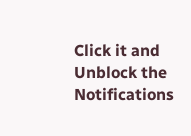Click it and Unblock the Notifications